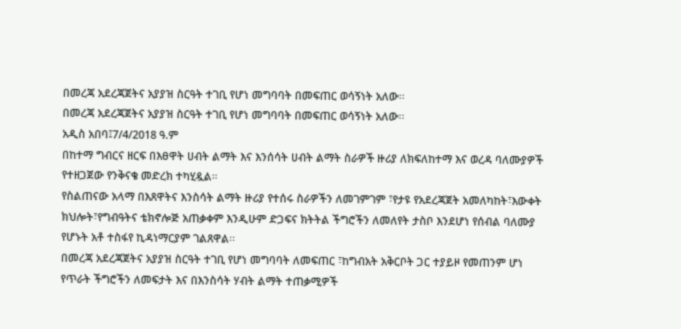በመረጃ አደረጃጀትና አያያዝ ስርዓት ተገቢ የሆነ መግባባት በመፍጠር ወሳኝነት አለው፡፡
በመረጃ አደረጃጀትና አያያዝ ስርዓት ተገቢ የሆነ መግባባት በመፍጠር ወሳኝነት አለው፡፡
አዲስ አበባ፤7/4/2018 ዓ.ም
በከተማ ግብርና ዘርፍ በእፀዋት ሀብት ልማት እና እንሰሳት ሀብት ልማት ስራዎች ዙሪያ ለክፍለከተማ እና ወረዳ ባለሙያዎች የተዘጋጀው የንቅናቄ መድረክ ተካሂዷል።
የስልጠናው አላማ በእጸዋትና እንስሳት ልማት ዙሪያ የተሰሩ ስራዎችን ለመገምገም ፣የታዩ የአደረጃጀት አመለካከት፣እውቀት ክህሎት፣የግብዓትና ቴክኖሎጅ አጠቃቀም እንዲሁም ድጋፍና ክትትል ችግሮችን ለመለየት ታስቦ እንደሆነ የሰብል ባለሙያ የሆኑት አቶ ተስፋየ ኪዳነማርያም ገልጸዋል፡፡
በመረጃ አደረጃጀትና አያያዝ ስርዓት ተገቢ የሆነ መግባባት ለመፍጠር ፣ከግብአት አቅርቦት ጋር ተያይዞ የመጠንም ሆነ የጥራት ችግሮችን ለመፍታት እና በእንስሳት ሃብት ልማት ተጠቃሚዎች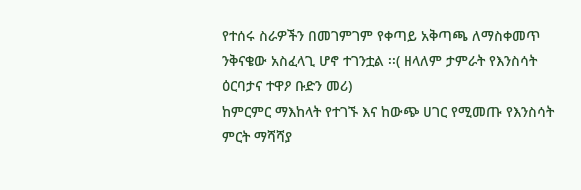የተሰሩ ስራዎችን በመገምገም የቀጣይ አቅጣጫ ለማስቀመጥ ንቅናቄው አስፈላጊ ሆኖ ተገንቷል ፡፡( ዘላለም ታምራት የእንስሳት ዕርባታና ተዋዖ ቡድን መሪ)
ከምርምር ማእከላት የተገኙ እና ከውጭ ሀገር የሚመጡ የእንስሳት ምርት ማሻሻያ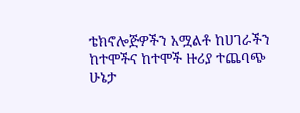ቴክኖሎጅዎችን አሟልቶ ከሀገራችን ከተሞችና ከተሞች ዙሪያ ተጨባጭ ሁኔታ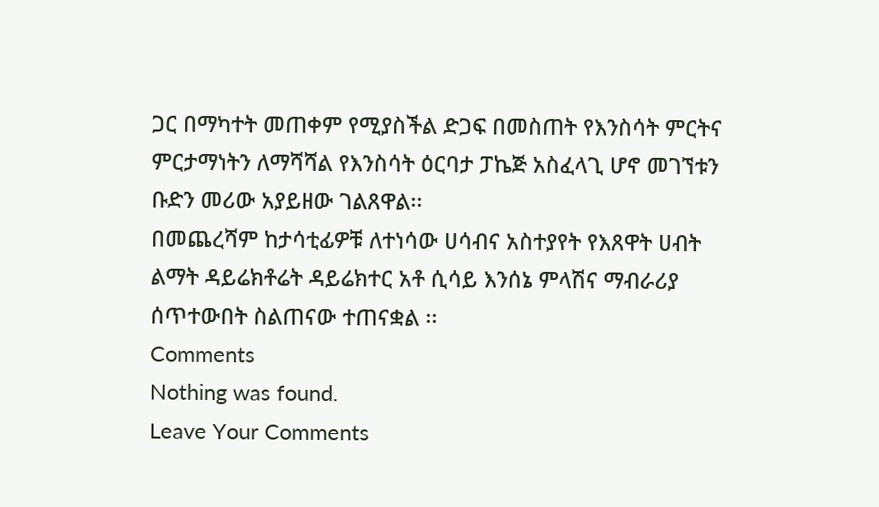ጋር በማካተት መጠቀም የሚያስችል ድጋፍ በመስጠት የእንስሳት ምርትና ምርታማነትን ለማሻሻል የእንስሳት ዕርባታ ፓኬጅ አስፈላጊ ሆኖ መገኘቱን ቡድን መሪው አያይዘው ገልጸዋል፡፡
በመጨረሻም ከታሳቲፊዎቹ ለተነሳው ሀሳብና አስተያየት የእጸዋት ሀብት ልማት ዳይሬክቶሬት ዳይሬክተር አቶ ሲሳይ እንሰኔ ምላሽና ማብራሪያ ሰጥተውበት ስልጠናው ተጠናቋል ፡፡
Comments
Nothing was found.
Leave Your Comments